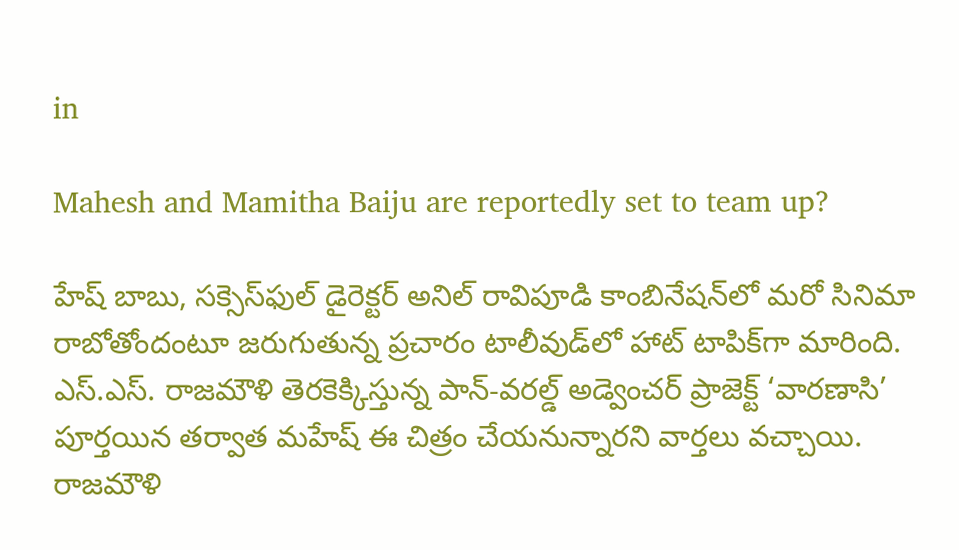in

Mahesh and Mamitha Baiju are reportedly set to team up?

హేష్ బాబు, సక్సెస్‌ఫుల్ డైరెక్టర్ అనిల్ రావిపూడి కాంబినేషన్‌లో మరో సినిమా రాబోతోందంటూ జరుగుతున్న ప్రచారం టాలీవుడ్‌లో హాట్ టాపిక్‌గా మారింది. ఎస్‌.ఎస్‌. రాజమౌళి తెరకెక్కిస్తున్న పాన్-వరల్డ్ అడ్వెంచర్ ప్రాజెక్ట్ ‘వారణాసి’ పూర్తయిన తర్వాత మహేష్ ఈ చిత్రం చేయనున్నారని వార్తలు వచ్చాయి. రాజమౌళి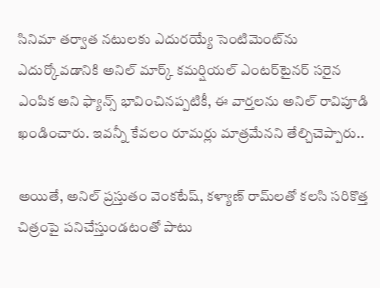సినిమా తర్వాత నటులకు ఎదురయ్యే సెంటిమెంట్‌ను ఎదుర్కోవడానికి అనిల్ మార్క్ కమర్షియల్ ఎంటర్‌టైనర్ సరైన ఎంపిక అని ఫ్యాన్స్ భావించినప్పటికీ, ఈ వార్తలను అనిల్ రావిపూడి ఖండించారు. ఇవన్నీ కేవలం రూమర్లు మాత్రమేనని తేల్చిచెప్పారు..

అయితే, అనిల్ ప్రస్తుతం వెంకటేష్, కళ్యాణ్ రామ్‌లతో కలసి సరికొత్త చిత్రంపై పనిచేస్తుండటంతో పాటు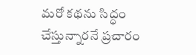మరో కథను సిద్ధం చేస్తున్నారనే ప్రచారం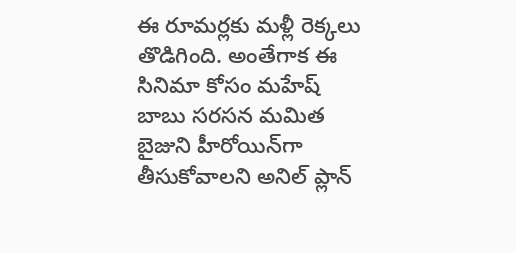ఈ రూమర్లకు మళ్లీ రెక్కలు తొడిగింది. అంతేగాక ఈ సినిమా కోసం మహేష్ బాబు సరసన మమిత బైజుని హీరోయిన్‌గా తీసుకోవాలని అనిల్ ప్లాన్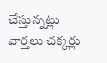చేస్తున్నట్లు వార్తలు చక్కర్లు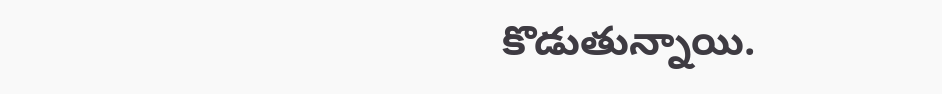కొడుతున్నాయి.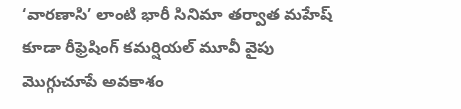‘వారణాసి’ లాంటి భారీ సినిమా తర్వాత మహేష్‌ కూడా రీఫ్రెషింగ్ కమర్షియల్ మూవీ వైపు మొగ్గుచూపే అవకాశం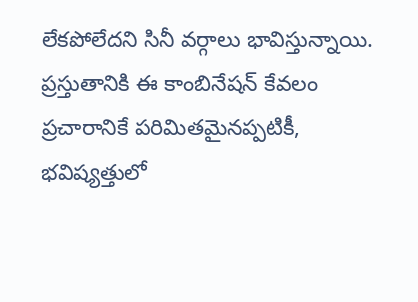లేకపోలేదని సినీ వర్గాలు భావిస్తున్నాయి. ప్రస్తుతానికి ఈ కాంబినేషన్ కేవలం ప్రచారానికే పరిమితమైనప్పటికీ, భవిష్యత్తులో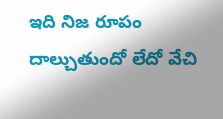ఇది నిజ రూపం దాల్చుతుందో లేదో వేచి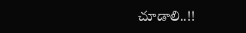చూడాలి..!!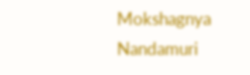Mokshagnya Nandamuri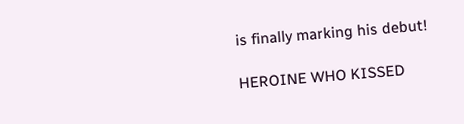is finally marking his debut!

HEROINE WHO KISSED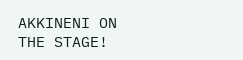AKKINENI ON THE STAGE!